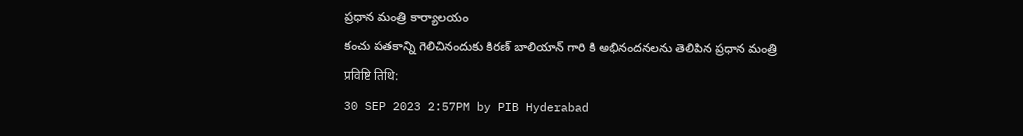ప్రధాన మంత్రి కార్యాలయం
కంచు పతకాన్ని గెలిచినందుకు కిరణ్ బాలియాన్ గారి కి అభినందనలను తెలిపిన ప్రధాన మంత్రి
प्रविष्टि तिथि:
30 SEP 2023 2:57PM by PIB Hyderabad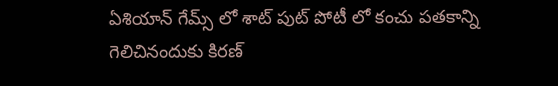ఏశియాన్ గేమ్స్ లో శాట్ పుట్ పోటీ లో కంచు పతకాన్ని గెలిచినందుకు కిరణ్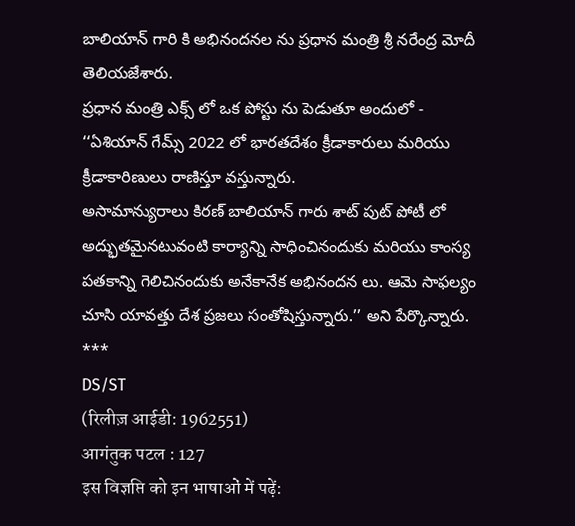బాలియాన్ గారి కి అభినందనల ను ప్రధాన మంత్రి శ్రీ నరేంద్ర మోదీ తెలియజేశారు.
ప్రధాన మంత్రి ఎక్స్ లో ఒక పోస్టు ను పెడుతూ అందులో -
‘‘ఏశియాన్ గేమ్స్ 2022 లో భారతదేశం క్రీడాకారులు మరియు క్రీడాకారిణులు రాణిస్తూ వస్తున్నారు.
అసామాన్యురాలు కిరణ్ బాలియాన్ గారు శాట్ పుట్ పోటీ లో అద్భుతమైనటువంటి కార్యాన్ని సాధించినందుకు మరియు కాంస్య పతకాన్ని గెలిచినందుకు అనేకానేక అభినందన లు. ఆమె సాఫల్యం చూసి యావత్తు దేశ ప్రజలు సంతోషిస్తున్నారు.’’ అని పేర్కొన్నారు.
***
DS/ST
(रिलीज़ आईडी: 1962551)
आगंतुक पटल : 127
इस विज्ञप्ति को इन भाषाओं में पढ़ें: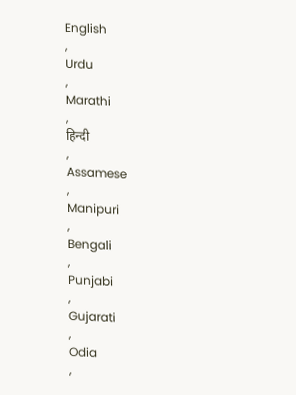English
,
Urdu
,
Marathi
,
हिन्दी
,
Assamese
,
Manipuri
,
Bengali
,
Punjabi
,
Gujarati
,
Odia
,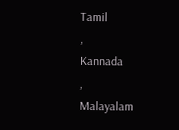Tamil
,
Kannada
,
Malayalam